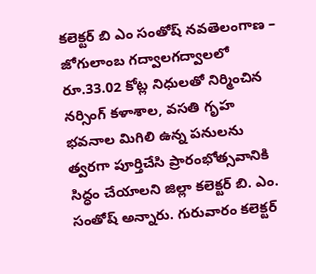కలెక్టర్ బి ఎం సంతోష్ నవతెలంగాణ – జోగులాంబ గద్వాలగద్వాలలో రూ.33.02 కోట్ల నిధులతో నిర్మించిన నర్సింగ్ కళాశాల, వసతి గృహ భవనాల మిగిలి ఉన్న పనులను త్వరగా పూర్తిచేసి ప్రారంభోత్సవానికి సిద్ధం చేయాలని జిల్లా కలెక్టర్ బి. ఎం. సంతోష్ అన్నారు. గురువారం కలెక్టర్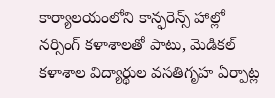కార్యాలయంలోని కాన్ఫరెన్స్ హాల్లో నర్సింగ్ కళాశాలతో పాటు, మెడికల్ కళాశాల విద్యార్థుల వసతిగృహ ఏర్పాట్ల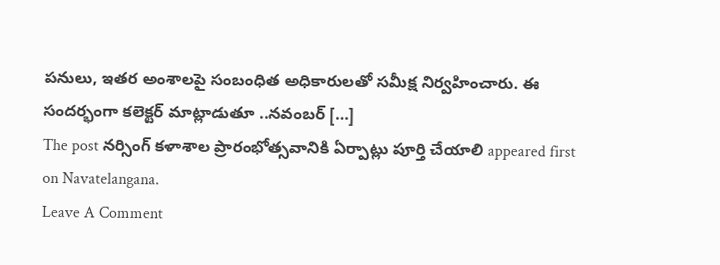పనులు, ఇతర అంశాలపై సంబంధిత అధికారులతో సమీక్ష నిర్వహించారు. ఈ సందర్భంగా కలెక్టర్ మాట్లాడుతూ ..నవంబర్ […]
The post నర్సింగ్ కళాశాల ప్రారంభోత్సవానికి ఏర్పాట్లు పూర్తి చేయాలి appeared first on Navatelangana.
Leave A Comment